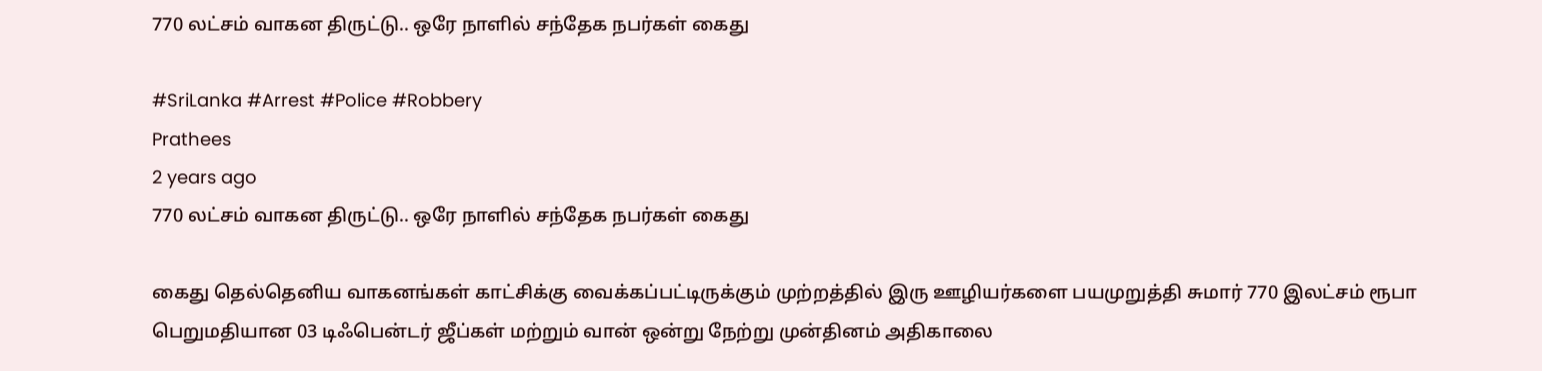770 லட்சம் வாகன திருட்டு.. ஒரே நாளில் சந்தேக நபர்கள் கைது

#SriLanka #Arrest #Police #Robbery
Prathees
2 years ago
770 லட்சம் வாகன திருட்டு.. ஒரே நாளில் சந்தேக நபர்கள் கைது

கைது தெல்தெனிய வாகனங்கள் காட்சிக்கு வைக்கப்பட்டிருக்கும் முற்றத்தில் இரு ஊழியர்களை பயமுறுத்தி சுமார் 770 இலட்சம் ரூபா பெறுமதியான 03 டிஃபென்டர் ஜீப்கள் மற்றும் வான் ஒன்று நேற்று முன்தினம் அதிகாலை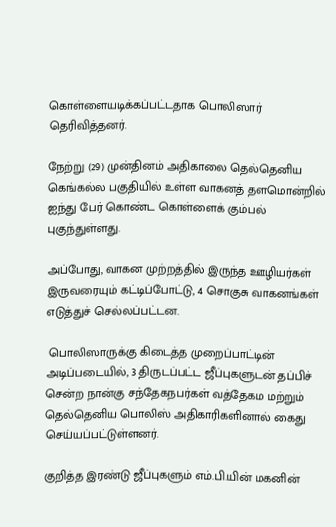கொள்ளையடிக்கப்பட்டதாக பொலிஸார் தெரிவித்தனர்.

நேற்று (29) முன்தினம் அதிகாலை தெல்தெனிய கெங்கல்ல பகுதியில் உள்ள வாகனத் தளமொன்றில் ஐந்து பேர் கொண்ட கொள்ளைக் கும்பல் புகுந்துள்ளது.

அப்போது, வாகன முற்றத்தில் இருந்த ஊழியர்கள் இருவரையும் கட்டிப்போட்டு, 4 சொகுசு வாகனங்கள் எடுத்துச் செல்லப்பட்டன.

 பொலிஸாருக்கு கிடைத்த முறைப்பாட்டின் அடிப்படையில், 3 திருடப்பட்ட ஜீப்புகளுடன் தப்பிச் சென்ற நான்கு சந்தேகநபர்கள் வத்தேகம மற்றும் தெல்தெனிய பொலிஸ் அதிகாரிகளினால் கைது செய்யப்பட்டுள்ளனர்.

குறித்த இரண்டு ஜீப்புகளும் எம்.பி.யின் மகனின்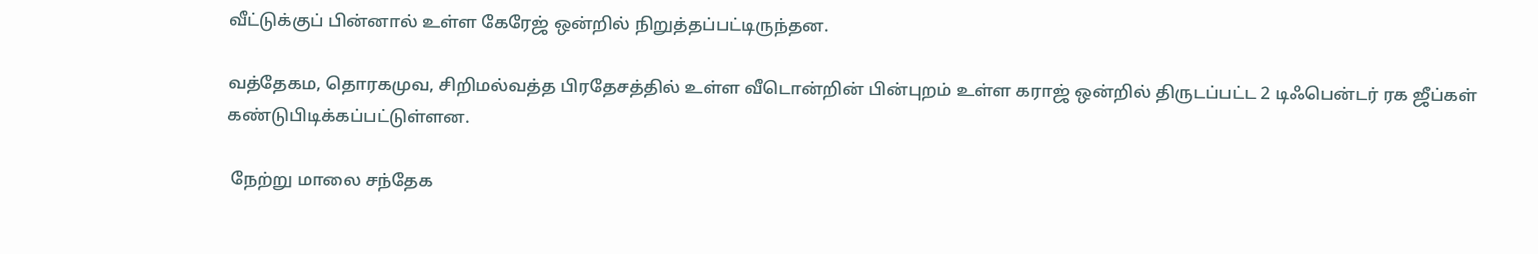வீட்டுக்குப் பின்னால் உள்ள கேரேஜ் ஒன்றில் நிறுத்தப்பட்டிருந்தன.

வத்தேகம, தொரகமுவ, சிறிமல்வத்த பிரதேசத்தில் உள்ள வீடொன்றின் பின்புறம் உள்ள கராஜ் ஒன்றில் திருடப்பட்ட 2 டிஃபென்டர் ரக ஜீப்கள் கண்டுபிடிக்கப்பட்டுள்ளன.

 நேற்று மாலை சந்தேக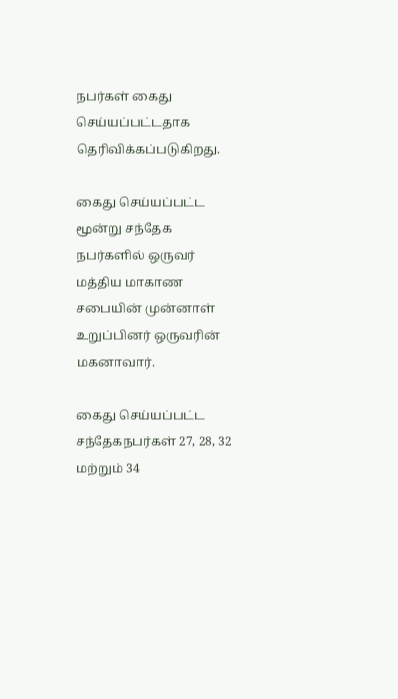நபர்கள் கைது செய்யப்பட்டதாக தெரிவிக்கப்படுகிறது.

கைது செய்யப்பட்ட மூன்று சந்தேக நபர்களில் ஒருவர் மத்திய மாகாண சபையின் முன்னாள் உறுப்பினர் ஒருவரின் மகனாவார்.

கைது செய்யப்பட்ட சந்தேகநபர்கள் 27, 28, 32 மற்றும் 34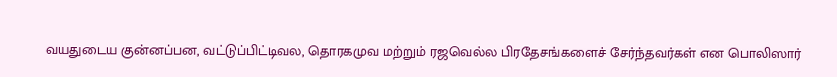வயதுடைய குன்னப்பன, வட்டுப்பிட்டிவல, தொரகமுவ மற்றும் ரஜவெல்ல பிரதேசங்களைச் சேர்ந்தவர்கள் என பொலிஸார்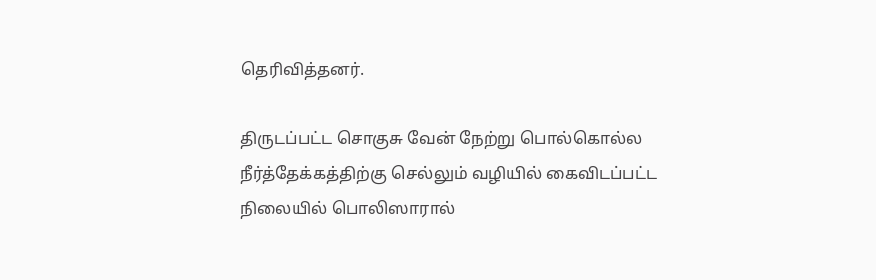தெரிவித்தனர்.

திருடப்பட்ட சொகுசு வேன் நேற்று பொல்கொல்ல நீர்த்தேக்கத்திற்கு செல்லும் வழியில் கைவிடப்பட்ட நிலையில் பொலிஸாரால்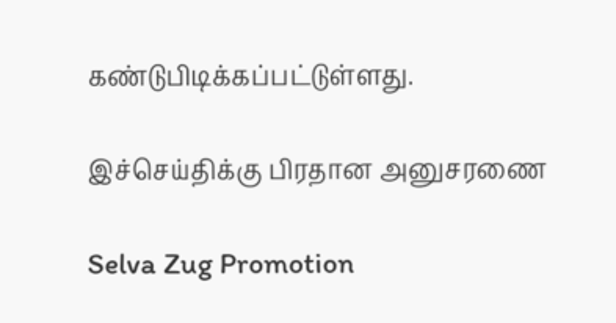கண்டுபிடிக்கப்பட்டுள்ளது.

இச்செய்திக்கு பிரதான அனுசரணை

Selva Zug Promotion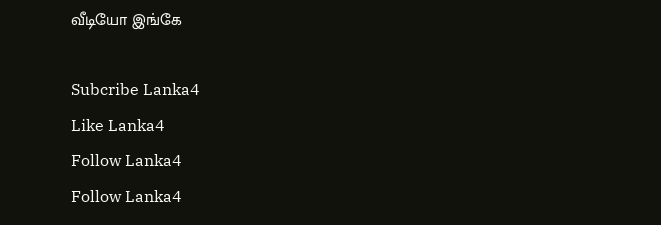வீடியோ இங்கே

Subcribe Lanka4
Like Lanka4
Follow Lanka4
Follow Lanka4